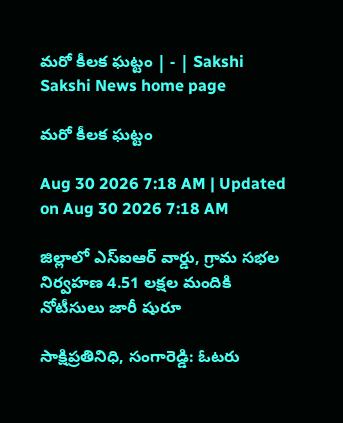మరో కీలక ఘట్టం | - | Sakshi
Sakshi News home page

మరో కీలక ఘట్టం

Aug 30 2026 7:18 AM | Updated on Aug 30 2026 7:18 AM

జిల్లాలో ఎస్‌ఐఆర్‌ వార్డు, గ్రామ సభల నిర్వహణ 4.51 లక్షల మందికి నోటీసులు జారీ షురూ

సాక్షిప్రతినిధి, సంగారెడ్డి: ఓటరు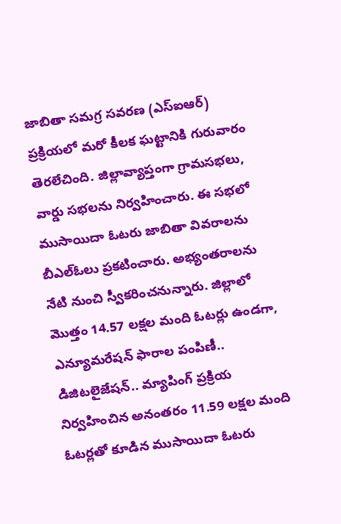జాబితా సమగ్ర సవరణ (ఎస్‌ఐఆర్‌) ప్రక్రియలో మరో కీలక ఘట్టానికి గురువారం తెరలేచింది. జిల్లావ్యాప్తంగా గ్రామసభలు, వార్డు సభలను నిర్వహించారు. ఈ సభలో ముసాయిదా ఓటరు జాబితా వివరాలను బీఎల్‌ఓలు ప్రకటించారు. అభ్యంతరాలను నేటి నుంచి స్వీకరించనున్నారు. జిల్లాలో మొత్తం 14.57 లక్షల మంది ఓటర్లు ఉండగా, ఎన్యూమరేషన్‌ ఫారాల పంపిణీ.. డిజిటలైజేషన్‌.. మ్యాపింగ్‌ ప్రక్రియ నిర్వహించిన అనంతరం 11.59 లక్షల మంది ఓటర్లతో కూడిన ముసాయిదా ఓటరు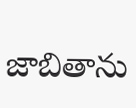జాబితాను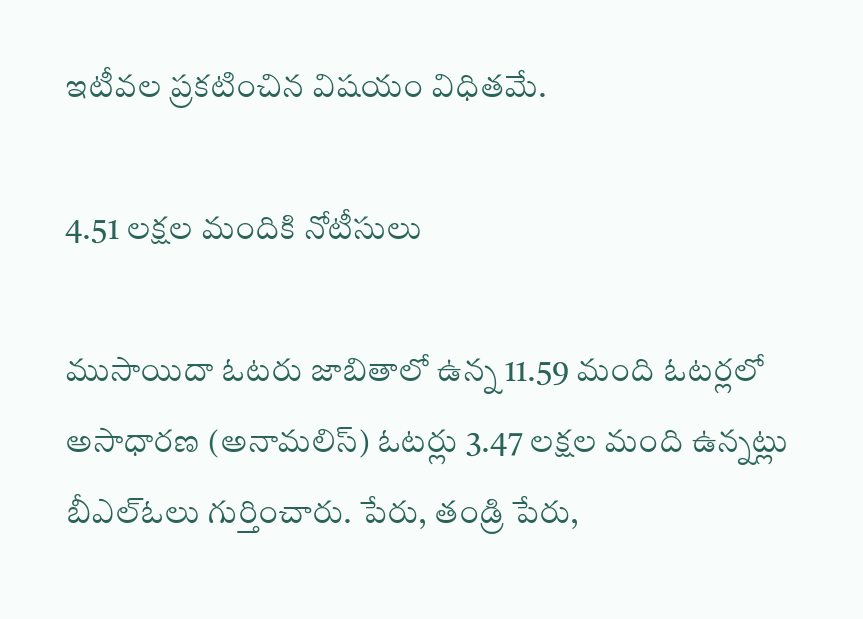ఇటీవల ప్రకటించిన విషయం విధితమే.

4.51 లక్షల మందికి నోటీసులు

ముసాయిదా ఓటరు జాబితాలో ఉన్న 11.59 మంది ఓటర్లలో అసాధారణ (అనామలిస్‌) ఓటర్లు 3.47 లక్షల మంది ఉన్నట్లు బీఎల్‌ఓలు గుర్తించారు. పేరు, తండ్రి పేరు,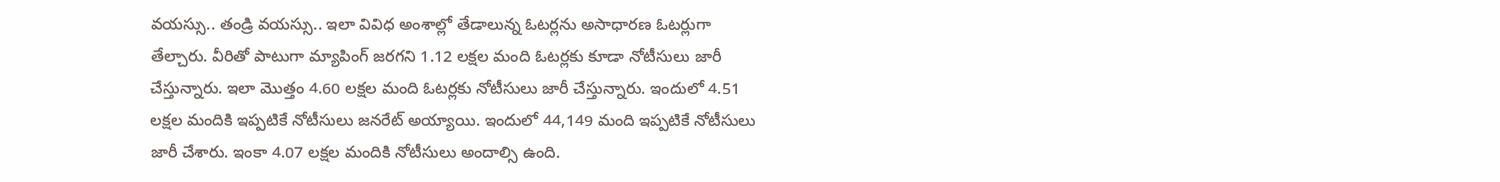వయస్సు.. తండ్రి వయస్సు.. ఇలా వివిధ అంశాల్లో తేడాలున్న ఓటర్లను అసాధారణ ఓటర్లుగా తేల్చారు. వీరితో పాటుగా మ్యాపింగ్‌ జరగని 1.12 లక్షల మంది ఓటర్లకు కూడా నోటీసులు జారీ చేస్తున్నారు. ఇలా మొత్తం 4.60 లక్షల మంది ఓటర్లకు నోటీసులు జారీ చేస్తున్నారు. ఇందులో 4.51 లక్షల మందికి ఇప్పటికే నోటీసులు జనరేట్‌ అయ్యాయి. ఇందులో 44,149 మంది ఇప్పటికే నోటీసులు జారీ చేశారు. ఇంకా 4.07 లక్షల మందికి నోటీసులు అందాల్సి ఉంది.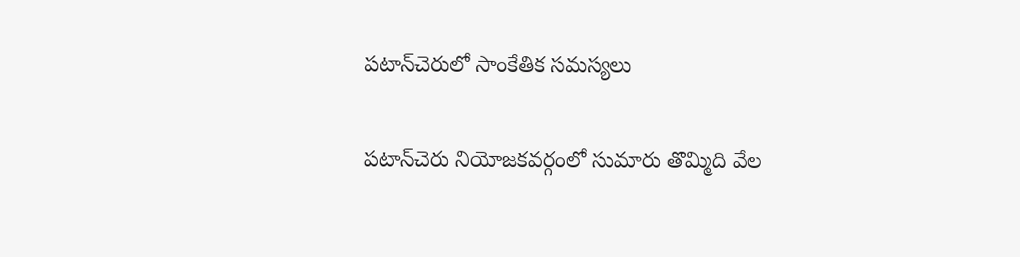పటాన్‌చెరులో సాంకేతిక సమస్యలు

పటాన్‌చెరు నియోజకవర్గంలో సుమారు తొమ్మిది వేల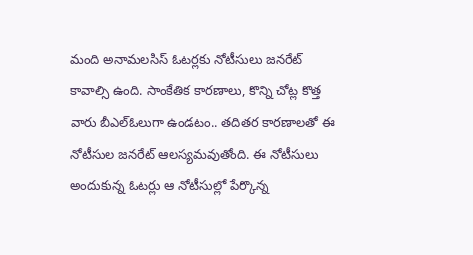మంది అనామలసిస్‌ ఓటర్లకు నోటీసులు జనరేట్‌ కావాల్సి ఉంది. సాంకేతిక కారణాలు, కొన్ని చోట్ల కొత్త వారు బీఎల్‌ఓలుగా ఉండటం.. తదితర కారణాలతో ఈ నోటీసుల జనరేట్‌ ఆలస్యమవుతోంది. ఈ నోటీసులు అందుకున్న ఓటర్లు ఆ నోటీసుల్లో పేర్కొన్న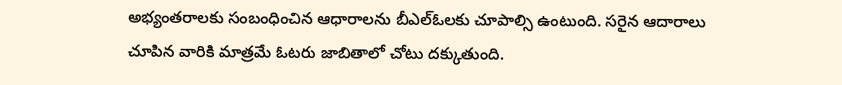అభ్యంతరాలకు సంబంధించిన ఆధారాలను బీఎల్‌ఓలకు చూపాల్సి ఉంటుంది. సరైన ఆదారాలు చూపిన వారికి మాత్రమే ఓటరు జాబితాలో చోటు దక్కుతుంది.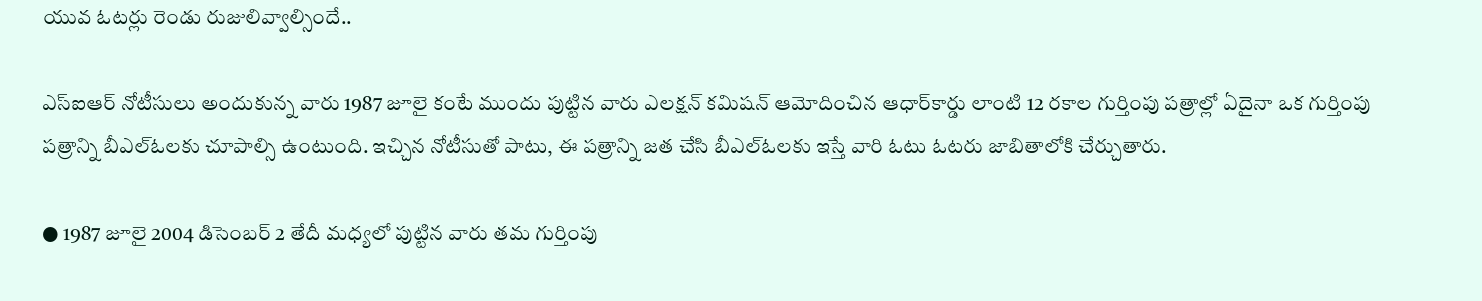యువ ఓటర్లు రెండు రుజులివ్వాల్సిందే..

ఎస్‌ఐఆర్‌ నోటీసులు అందుకున్న వారు 1987 జూలై కంటే ముందు పుట్టిన వారు ఎలక్షన్‌ కమిషన్‌ ఆమోదించిన ఆధార్‌కార్డు లాంటి 12 రకాల గుర్తింపు పత్రాల్లో ఏదైనా ఒక గుర్తింపు పత్రాన్ని బీఎల్‌ఓలకు చూపాల్సి ఉంటుంది. ఇచ్చిన నోటీసుతో పాటు, ఈ పత్రాన్ని జత చేసి బీఎల్‌ఓలకు ఇస్తే వారి ఓటు ఓటరు జాబితాలోకి చేర్చుతారు.

● 1987 జూలై 2004 డిసెంబర్‌ 2 తేదీ మధ్యలో పుట్టిన వారు తమ గుర్తింపు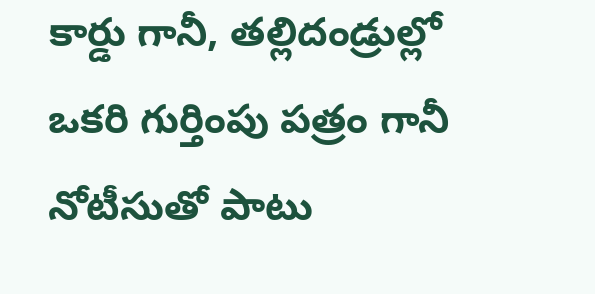కార్డు గానీ, తల్లిదండ్రుల్లో ఒకరి గుర్తింపు పత్రం గానీ నోటీసుతో పాటు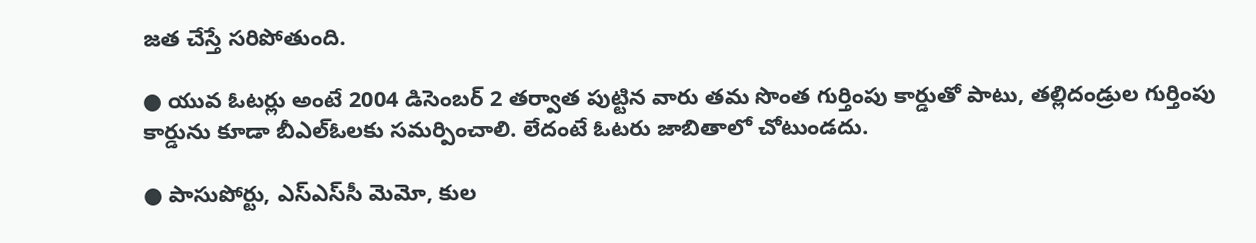జత చేస్తే సరిపోతుంది.

● యువ ఓటర్లు అంటే 2004 డిసెంబర్‌ 2 తర్వాత పుట్టిన వారు తమ సొంత గుర్తింపు కార్డుతో పాటు, తల్లిదండ్రుల గుర్తింపు కార్డును కూడా బీఎల్‌ఓలకు సమర్పించాలి. లేదంటే ఓటరు జాబితాలో చోటుండదు.

● పాసుపోర్టు, ఎస్‌ఎస్‌సీ మెమో, కుల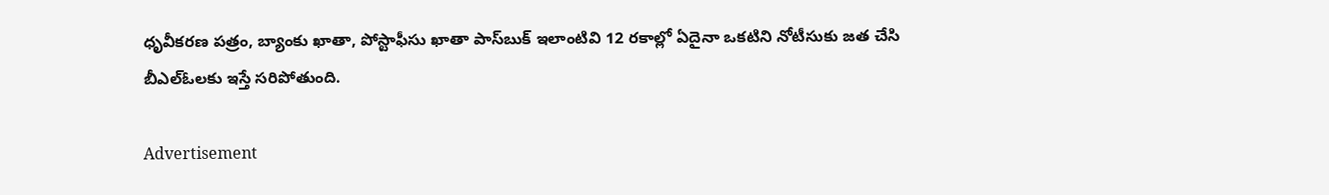ధృవీకరణ పత్రం, బ్యాంకు ఖాతా, పోస్టాఫీసు ఖాతా పాస్‌బుక్‌ ఇలాంటివి 12 రకాల్లో ఏదైనా ఒకటిని నోటీసుకు జత చేసి బీఎల్‌ఓలకు ఇస్తే సరిపోతుంది.

Advertisement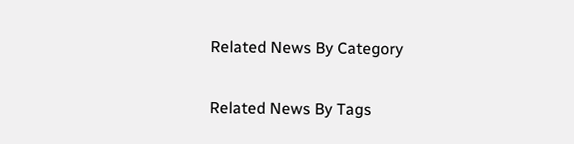Related News By Category

Related News By Tags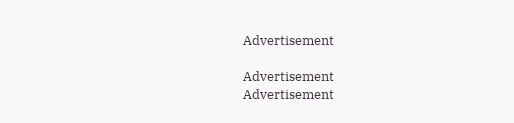Advertisement

Advertisement
Advertisement